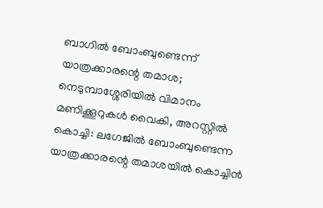ബാഗിൽ ബോംബുണ്ടെന്ന് യാത്രക്കാരന്റെ തമാശ; നെടുമ്പാശ്ശേരിയിൽ വിമാനം മണിക്കൂറുകൾ വൈകി, അറസ്റ്റിൽ
കൊച്ചി: ലഗേജിൽ ബോംബുണ്ടെന്ന യാത്രക്കാരന്റെ തമാശയിൽ കൊച്ചിൻ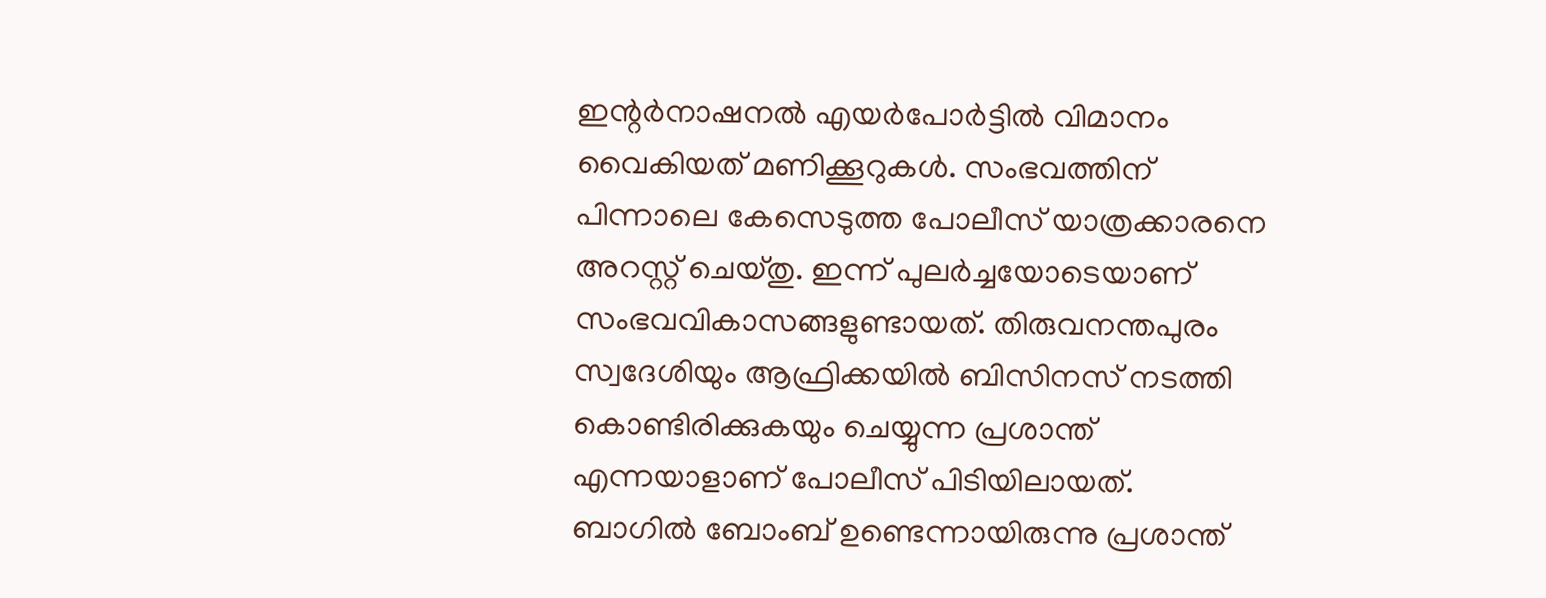ഇന്റർനാഷനൽ എയർപോർട്ടിൽ വിമാനം വൈകിയത് മണിക്കൂറുകൾ. സംഭവത്തിന് പിന്നാലെ കേസെടുത്ത പോലീസ് യാത്രക്കാരനെ അറസ്റ്റ് ചെയ്തു. ഇന്ന് പുലർച്ചയോടെയാണ് സംഭവവികാസങ്ങളുണ്ടായത്. തിരുവനന്തപുരം സ്വദേശിയും ആഫ്രിക്കയിൽ ബിസിനസ് നടത്തി കൊണ്ടിരിക്കുകയും ചെയ്യുന്ന പ്രശാന്ത് എന്നയാളാണ് പോലീസ് പിടിയിലായത്.
ബാഗിൽ ബോംബ് ഉണ്ടെന്നായിരുന്നു പ്രശാന്ത്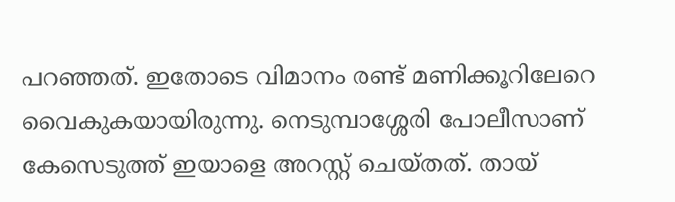പറഞ്ഞത്. ഇതോടെ വിമാനം രണ്ട് മണിക്കൂറിലേറെ വൈകുകയായിരുന്നു. നെടുമ്പാശ്ശേരി പോലീസാണ് കേസെടുത്ത് ഇയാളെ അറസ്റ്റ് ചെയ്തത്. തായ്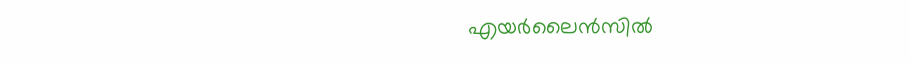എയർലൈൻസിൽ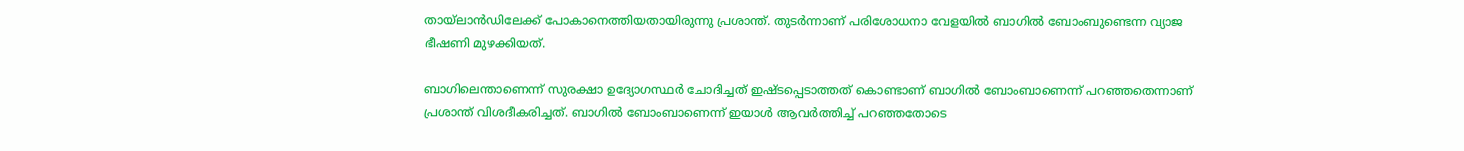തായ്ലാൻഡിലേക്ക് പോകാനെത്തിയതായിരുന്നു പ്രശാന്ത്. തുടർന്നാണ് പരിശോധനാ വേളയിൽ ബാഗിൽ ബോംബുണ്ടെന്ന വ്യാജ ഭീഷണി മുഴക്കിയത്.

ബാഗിലെന്താണെന്ന് സുരക്ഷാ ഉദ്യോഗസ്ഥർ ചോദിച്ചത് ഇഷ്ടപ്പെടാത്തത് കൊണ്ടാണ് ബാഗിൽ ബോംബാണെന്ന് പറഞ്ഞതെന്നാണ് പ്രശാന്ത് വിശദീകരിച്ചത്. ബാഗിൽ ബോംബാണെന്ന് ഇയാൾ ആവർത്തിച്ച് പറഞ്ഞതോടെ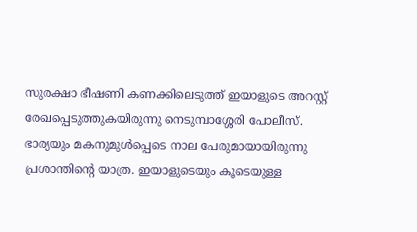സുരക്ഷാ ഭീഷണി കണക്കിലെടുത്ത് ഇയാളുടെ അറസ്റ്റ് രേഖപ്പെടുത്തുകയിരുന്നു നെടുമ്പാശ്ശേരി പോലീസ്.
ഭാര്യയും മകനുമുൾപ്പെടെ നാല പേരുമായായിരുന്നു പ്രശാന്തിന്റെ യാത്ര. ഇയാളുടെയും കൂടെയുള്ള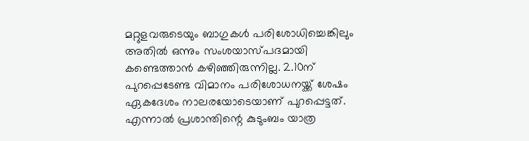മറ്റുളവരുടെയും ബാഗുകൾ പരിശോധിച്ചെങ്കിലും അതിൽ ഒന്നും സംശയാസ്പദമായി കണ്ടെത്താൻ കഴിഞ്ഞിരുന്നില്ല. 2.10ന് പുറപ്പെടേണ്ട വിമാനം പരിശോധനയ്ക്ക് ശേഷം ഏകദേശം നാലരയോടെയാണ് പുറപ്പെട്ടത്. എന്നാൽ പ്രശാന്തിന്റെ കുടുംബം യാത്ര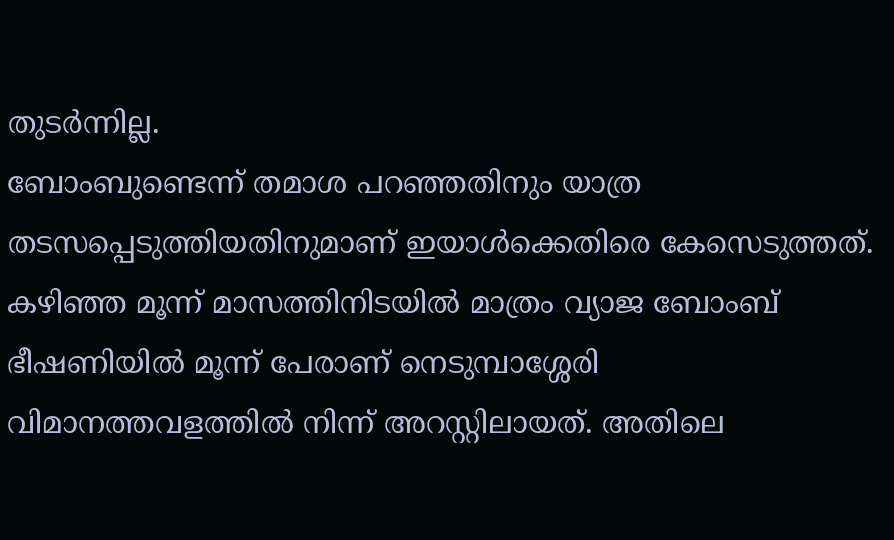തുടർന്നില്ല.
ബോംബുണ്ടെന്ന് തമാശ പറഞ്ഞതിനും യാത്ര തടസപ്പെടുത്തിയതിനുമാണ് ഇയാൾക്കെതിരെ കേസെടുത്തത്. കഴിഞ്ഞ മൂന്ന് മാസത്തിനിടയിൽ മാത്രം വ്യാജ ബോംബ് ഭീഷണിയിൽ മൂന്ന് പേരാണ് നെടുമ്പാശ്ശേരി വിമാനത്തവളത്തിൽ നിന്ന് അറസ്റ്റിലായത്. അതിലെ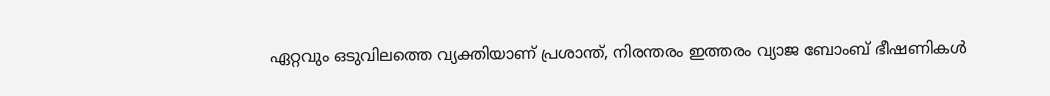ഏറ്റവും ഒടുവിലത്തെ വ്യക്തിയാണ് പ്രശാന്ത്, നിരന്തരം ഇത്തരം വ്യാജ ബോംബ് ഭീഷണികൾ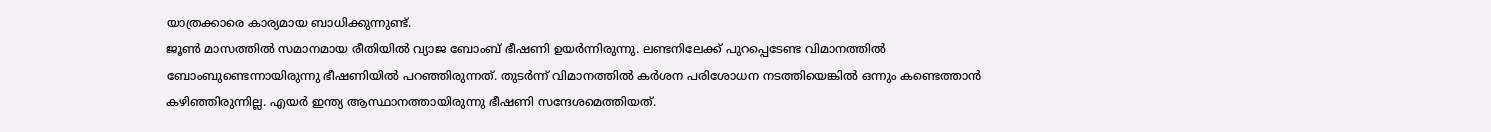യാത്രക്കാരെ കാര്യമായ ബാധിക്കുന്നുണ്ട്.
ജൂൺ മാസത്തിൽ സമാനമായ രീതിയിൽ വ്യാജ ബോംബ് ഭീഷണി ഉയർന്നിരുന്നു. ലണ്ടനിലേക്ക് പുറപ്പെടേണ്ട വിമാനത്തിൽ ബോംബുണ്ടെന്നായിരുന്നു ഭീഷണിയിൽ പറഞ്ഞിരുന്നത്. തുടർന്ന് വിമാനത്തിൽ കർശന പരിശോധന നടത്തിയെങ്കിൽ ഒന്നും കണ്ടെത്താൻ കഴിഞ്ഞിരുന്നില്ല. എയർ ഇന്ത്യ ആസ്ഥാനത്തായിരുന്നു ഭീഷണി സന്ദേശമെത്തിയത്.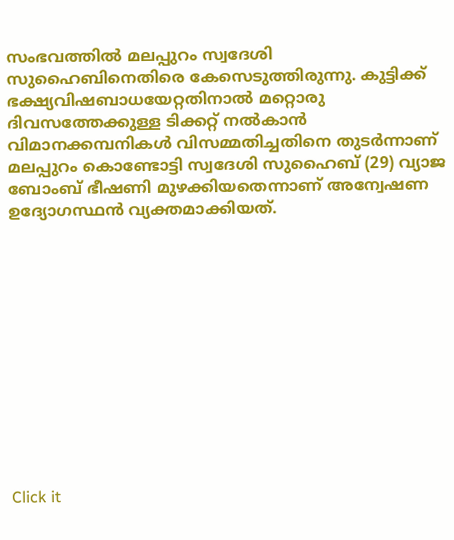സംഭവത്തിൽ മലപ്പുറം സ്വദേശി സുഹൈബിനെതിരെ കേസെടുത്തിരുന്നു. കുട്ടിക്ക് ഭക്ഷ്യവിഷബാധയേറ്റതിനാൽ മറ്റൊരു ദിവസത്തേക്കുള്ള ടിക്കറ്റ് നൽകാൻ വിമാനക്കമ്പനികൾ വിസമ്മതിച്ചതിനെ തുടർന്നാണ് മലപ്പുറം കൊണ്ടോട്ടി സ്വദേശി സുഹൈബ് (29) വ്യാജ ബോംബ് ഭീഷണി മുഴക്കിയതെന്നാണ് അന്വേഷണ ഉദ്യോഗസ്ഥൻ വ്യക്തമാക്കിയത്.












Click it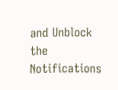and Unblock the Notifications